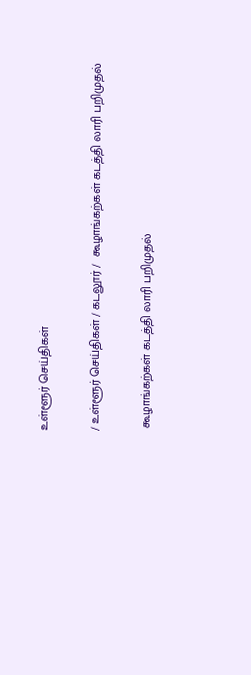உள்ளூர் செய்திகள்

/ உள்ளூர் செய்திகள் / கடலூர் /  கூழாங்கற்கள் கடத்தி லாரி பறிமுதல்

 கூழாங்கற்கள் கடத்தி லாரி பறிமுதல்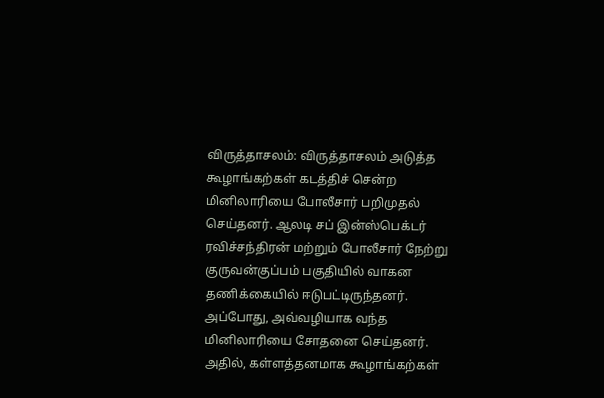விருத்தாசலம்: விருத்தாசலம் அடுத்த கூழாங்கற்கள் கடத்திச் சென்ற மினிலாரியை போலீசார் பறிமுதல் செய்தனர். ஆலடி சப் இன்ஸ்பெக்டர் ரவிச்சந்திரன் மற்றும் போலீசார் நேற்று குருவன்குப்பம் பகுதியில் வாகன தணிக்கையில் ஈடுபட்டிருந்தனர். அப்போது, அவ்வழியாக வந்த மினிலாரியை சோதனை செய்தனர். அதில், கள்ளத்தனமாக கூழாங்கற்கள்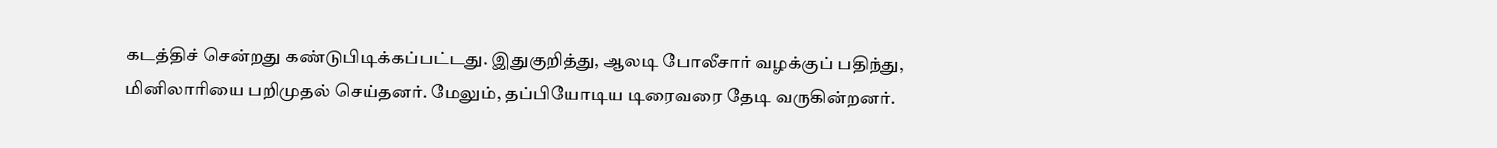கடத்திச் சென்றது கண்டுபிடிக்கப்பட்டது. இதுகுறித்து, ஆலடி போலீசார் வழக்குப் பதிந்து, மினிலாரியை பறிமுதல் செய்தனர். மேலும், தப்பியோடிய டிரைவரை தேடி வருகின்றனர்.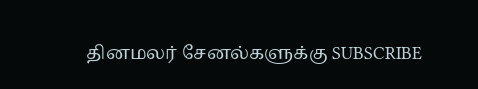தினமலர் சேனல்களுக்கு SUBSCRIBE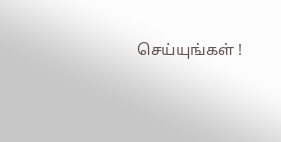செய்யுங்கள் !